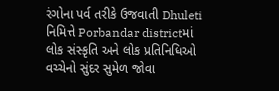રંગોના પર્વ તરીકે ઉજવાતી Dhuleti નિમિત્તે Porbandar districtમાં લોક સંસ્કૃતિ અને લોક પ્રતિનિધિઓ વચ્ચેનો સુંદર સુમેળ જોવા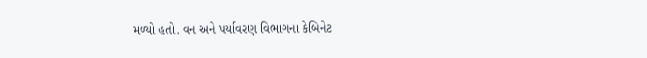મળ્યો હતો. વન અને પર્યાવરણ વિભાગના કેબિનેટ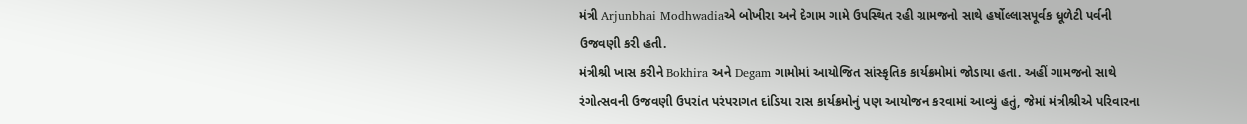મંત્રી Arjunbhai Modhwadiaએ બોખીરા અને દેગામ ગામે ઉપસ્થિત રહી ગ્રામજનો સાથે હર્ષોલ્લાસપૂર્વક ધૂળેટી પર્વની ઉજવણી કરી હતી.
મંત્રીશ્રી ખાસ કરીને Bokhira અને Degam ગામોમાં આયોજિત સાંસ્કૃતિક કાર્યક્રમોમાં જોડાયા હતા. અહીં ગામજનો સાથે રંગોત્સવની ઉજવણી ઉપરાંત પરંપરાગત દાંડિયા રાસ કાર્યક્રમોનું પણ આયોજન કરવામાં આવ્યું હતું, જેમાં મંત્રીશ્રીએ પરિવારના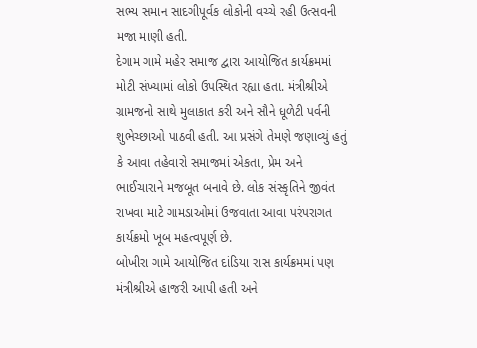સભ્ય સમાન સાદગીપૂર્વક લોકોની વચ્ચે રહી ઉત્સવની મજા માણી હતી.
દેગામ ગામે મહેર સમાજ દ્વારા આયોજિત કાર્યક્રમમાં મોટી સંખ્યામાં લોકો ઉપસ્થિત રહ્યા હતા. મંત્રીશ્રીએ ગ્રામજનો સાથે મુલાકાત કરી અને સૌને ધૂળેટી પર્વની શુભેચ્છાઓ પાઠવી હતી. આ પ્રસંગે તેમણે જણાવ્યું હતું કે આવા તહેવારો સમાજમાં એકતા, પ્રેમ અને ભાઈચારાને મજબૂત બનાવે છે. લોક સંસ્કૃતિને જીવંત રાખવા માટે ગામડાઓમાં ઉજવાતા આવા પરંપરાગત કાર્યક્રમો ખૂબ મહત્વપૂર્ણ છે.
બોખીરા ગામે આયોજિત દાંડિયા રાસ કાર્યક્રમમાં પણ મંત્રીશ્રીએ હાજરી આપી હતી અને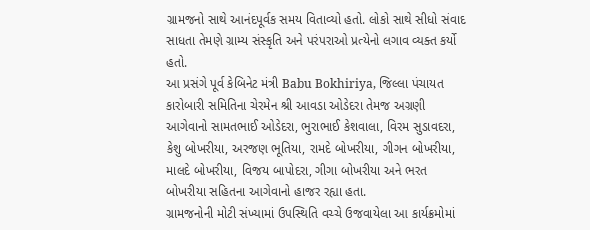ગ્રામજનો સાથે આનંદપૂર્વક સમય વિતાવ્યો હતો. લોકો સાથે સીધો સંવાદ સાધતા તેમણે ગ્રામ્ય સંસ્કૃતિ અને પરંપરાઓ પ્રત્યેનો લગાવ વ્યક્ત કર્યો હતો.
આ પ્રસંગે પૂર્વ કેબિનેટ મંત્રી Babu Bokhiriya, જિલ્લા પંચાયત કારોબારી સમિતિના ચેરમેન શ્રી આવડા ઓડેદરા તેમજ અગ્રણી આગેવાનો સામતભાઈ ઓડેદરા, ભુરાભાઈ કેશવાલા, વિરમ સુડાવદરા, કેશુ બોખરીયા, અરજણ ભૂતિયા, રામદે બોખરીયા, ગીગન બોખરીયા, માલદે બોખરીયા, વિજય બાપોદરા, ગીગા બોખરીયા અને ભરત બોખરીયા સહિતના આગેવાનો હાજર રહ્યા હતા.
ગ્રામજનોની મોટી સંખ્યામાં ઉપસ્થિતિ વચ્ચે ઉજવાયેલા આ કાર્યક્રમોમાં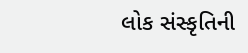લોક સંસ્કૃતિની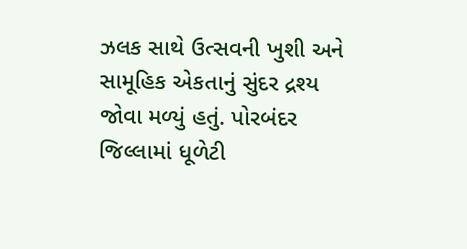ઝલક સાથે ઉત્સવની ખુશી અને સામૂહિક એકતાનું સુંદર દ્રશ્ય જોવા મળ્યું હતું. પોરબંદર જિલ્લામાં ધૂળેટી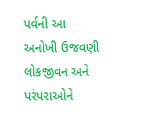પર્વની આ અનોખી ઉજવણી લોકજીવન અને પરંપરાઓને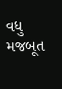વધુ મજબૂત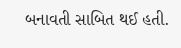બનાવતી સાબિત થઈ હતી.